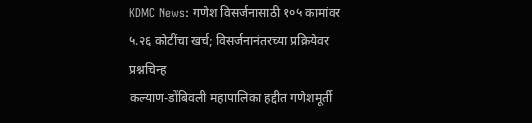KDMC News: गणेश विसर्जनासाठी १०५ कामांवर ५.२६ कोटींचा खर्च; विसर्जनानंतरच्या प्रक्रियेवर प्रश्नचिन्ह
कल्याण-डोंबिवली महापालिका हद्दीत गणेशमूर्ती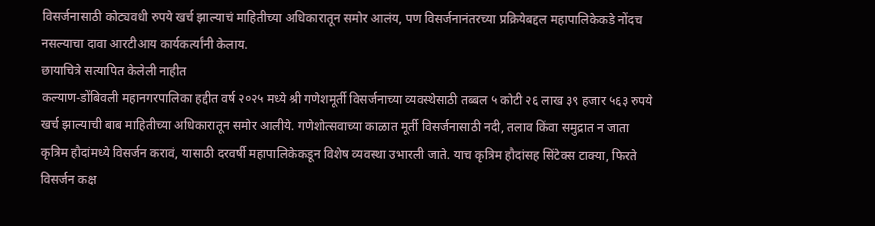विसर्जनासाठी कोट्यवधी रुपये खर्च झाल्याचं माहितीच्या अधिकारातून समोर आलंय, पण विसर्जनानंतरच्या प्रक्रियेबद्दल महापालिकेकडे नोंदच नसल्याचा दावा आरटीआय कार्यकर्त्यांनी केलाय.
छायाचित्रे सत्यापित केलेली नाहीत
कल्याण-डोंबिवली महानगरपालिका हद्दीत वर्ष २०२५ मध्ये श्री गणेशमूर्ती विसर्जनाच्या व्यवस्थेसाठी तब्बल ५ कोटी २६ लाख ३९ हजार ५६३ रुपये खर्च झाल्याची बाब माहितीच्या अधिकारातून समोर आलीये. गणेशोत्सवाच्या काळात मूर्ती विसर्जनासाठी नदी, तलाव किंवा समुद्रात न जाता कृत्रिम हौदांमध्ये विसर्जन करावं, यासाठी दरवर्षी महापालिकेकडून विशेष व्यवस्था उभारली जाते. याच कृत्रिम हौदांसह सिंटेक्स टाक्या, फिरते विसर्जन कक्ष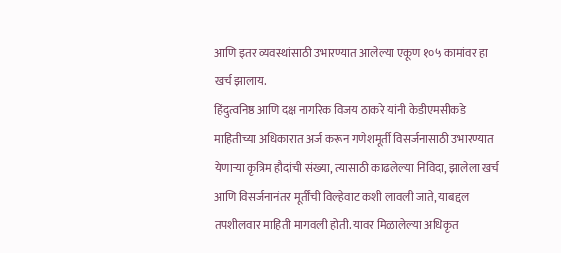आणि इतर व्यवस्थांसाठी उभारण्यात आलेल्या एकूण १०५ कामांवर हा खर्च झालाय.
हिंदुत्वनिष्ठ आणि दक्ष नागरिक विजय ठाकरे यांनी केडीएमसीकडे माहितीच्या अधिकारात अर्ज करून गणेशमूर्ती विसर्जनासाठी उभारण्यात येणाऱ्या कृत्रिम हौदांची संख्या, त्यासाठी काढलेल्या निविदा, झालेला खर्च आणि विसर्जनानंतर मूर्तींची विल्हेवाट कशी लावली जाते, याबद्दल तपशीलवार माहिती मागवली होती. यावर मिळालेल्या अधिकृत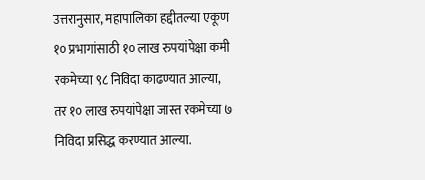उत्तरानुसार, महापालिका हद्दीतल्या एकूण १० प्रभागांसाठी १० लाख रुपयांपेक्षा कमी रकमेच्या ९८ निविदा काढण्यात आल्या, तर १० लाख रुपयांपेक्षा जास्त रकमेच्या ७ निविदा प्रसिद्ध करण्यात आल्या.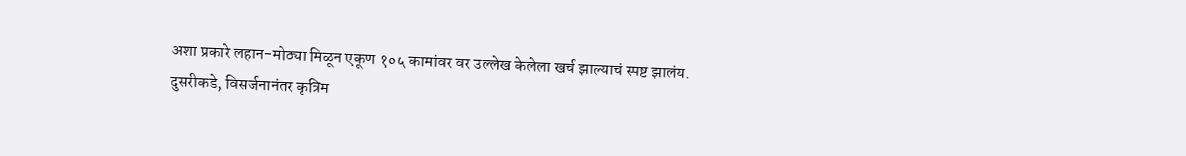अशा प्रकारे लहान-मोठ्या मिळून एकूण १०५ कामांवर वर उल्लेख केलेला खर्च झाल्याचं स्पष्ट झालंय.
दुसरीकडे, विसर्जनानंतर कृत्रिम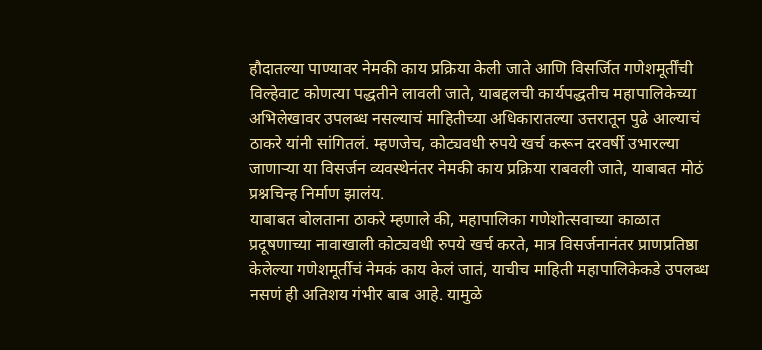हौदातल्या पाण्यावर नेमकी काय प्रक्रिया केली जाते आणि विसर्जित गणेशमूर्तींची विल्हेवाट कोणत्या पद्धतीने लावली जाते, याबद्दलची कार्यपद्धतीच महापालिकेच्या अभिलेखावर उपलब्ध नसल्याचं माहितीच्या अधिकारातल्या उत्तरातून पुढे आल्याचं ठाकरे यांनी सांगितलं. म्हणजेच, कोट्यवधी रुपये खर्च करून दरवर्षी उभारल्या जाणाऱ्या या विसर्जन व्यवस्थेनंतर नेमकी काय प्रक्रिया राबवली जाते, याबाबत मोठं प्रश्नचिन्ह निर्माण झालंय.
याबाबत बोलताना ठाकरे म्हणाले की, महापालिका गणेशोत्सवाच्या काळात प्रदूषणाच्या नावाखाली कोट्यवधी रुपये खर्च करते, मात्र विसर्जनानंतर प्राणप्रतिष्ठा केलेल्या गणेशमूर्तीचं नेमकं काय केलं जातं, याचीच माहिती महापालिकेकडे उपलब्ध नसणं ही अतिशय गंभीर बाब आहे. यामुळे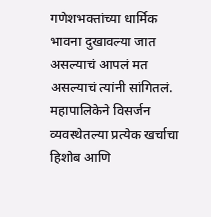गणेशभक्तांच्या धार्मिक भावना दुखावल्या जात असल्याचं आपलं मत असल्याचं त्यांनी सांगितलं. महापालिकेने विसर्जन व्यवस्थेतल्या प्रत्येक खर्चाचा हिशोब आणि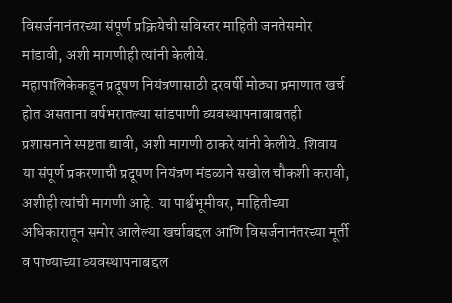विसर्जनानंतरच्या संपूर्ण प्रक्रियेची सविस्तर माहिती जनतेसमोर मांडावी, अशी मागणीही त्यांनी केलीये.
महापालिकेकडून प्रदूषण नियंत्रणासाठी दरवर्षी मोठ्या प्रमाणात खर्च होत असताना वर्षभरातल्या सांडपाणी व्यवस्थापनाबाबतही प्रशासनाने स्पष्टता द्यावी, अशी मागणी ठाकरे यांनी केलीये. शिवाय या संपूर्ण प्रकरणाची प्रदूषण नियंत्रण मंडळाने सखोल चौकशी करावी, अशीही त्यांची मागणी आहे. या पार्श्वभूमीवर, माहितीच्या अधिकारातून समोर आलेल्या खर्चाबद्दल आणि विसर्जनानंतरच्या मूर्ती व पाण्याच्या व्यवस्थापनाबद्दल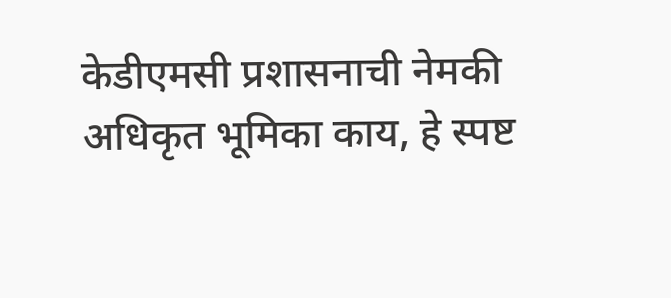केडीएमसी प्रशासनाची नेमकी अधिकृत भूमिका काय, हे स्पष्ट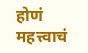होणं महत्त्वाचं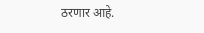ठरणार आहे.